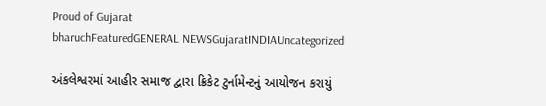Proud of Gujarat
bharuchFeaturedGENERAL NEWSGujaratINDIAUncategorized

અંકલેશ્વરમાં આહીર સમાજ દ્વારા ક્રિકેટ ટુર્નામેન્ટનું આયોજન કરાયું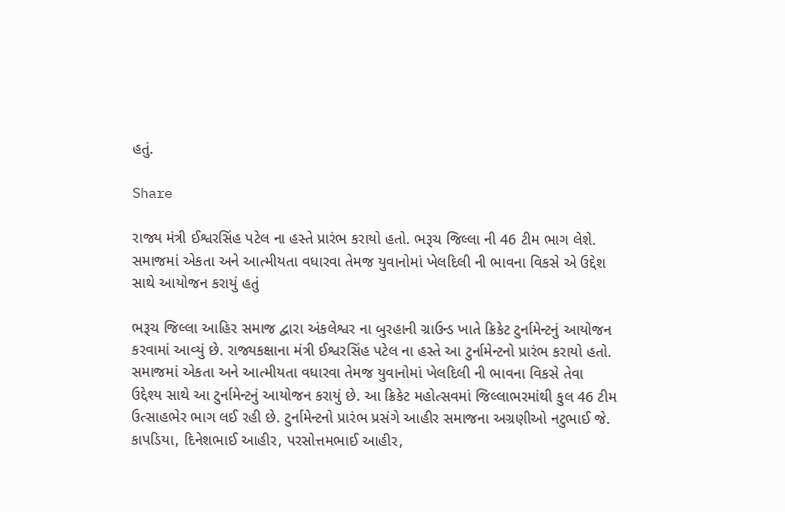હતું.

Share

રાજ્ય મંત્રી ઈશ્વરસિંહ પટેલ ના હસ્તે પ્રારંભ કરાયો હતો. ભરૂચ જિલ્લા ની 46 ટીમ ભાગ લેશે. સમાજમાં એકતા અને આત્મીયતા વધારવા તેમજ યુવાનોમાં ખેલદિલી ની ભાવના વિકસે એ ઉદ્દેશ સાથે આયોજન કરાયું હતું

ભરૂચ જિલ્લા આહિર સમાજ દ્વારા અંકલેશ્વર ના બુરહાની ગ્રાઉન્ડ ખાતે ક્રિકેટ ટુર્નામેન્ટનું આયોજન કરવામાં આવ્યું છે. રાજ્યકક્ષાના મંત્રી ઈશ્વરસિંહ પટેલ ના હસ્તે આ ટુર્નામેન્ટનો પ્રારંભ કરાયો હતો. સમાજમાં એકતા અને આત્મીયતા વધારવા તેમજ યુવાનોમાં ખેલદિલી ની ભાવના વિકસે તેવા ઉદ્દેશ્ય સાથે આ ટુર્નામેન્ટનું આયોજન કરાયું છે. આ ક્રિકેટ મહોત્સવમાં જિલ્લાભરમાંથી કુલ 46 ટીમ ઉત્સાહભેર ભાગ લઈ રહી છે. ટુર્નામેન્ટનો પ્રારંભ પ્રસંગે આહીર સમાજના અગ્રણીઓ નટુભાઈ જે. કાપડિયા, દિનેશભાઈ આહીર, પરસોત્તમભાઈ આહીર,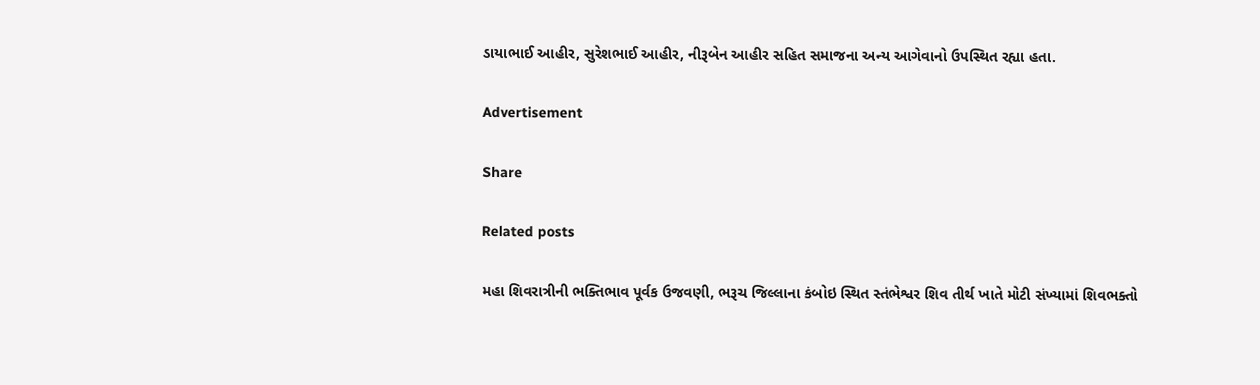ડાયાભાઈ આહીર, સુરેશભાઈ આહીર, નીરૂબેન આહીર સહિત સમાજના અન્ય આગેવાનો ઉપસ્થિત રહ્યા હતા.

Advertisement

Share

Related posts

મહા શિવરાત્રીની ભક્તિભાવ પૂર્વક ઉજવણી, ભરૂચ જિલ્લાના કંબોઇ સ્થિત સ્તંભેશ્વર શિવ તીર્થ ખાતે મોટી સંખ્યામાં શિવભક્તો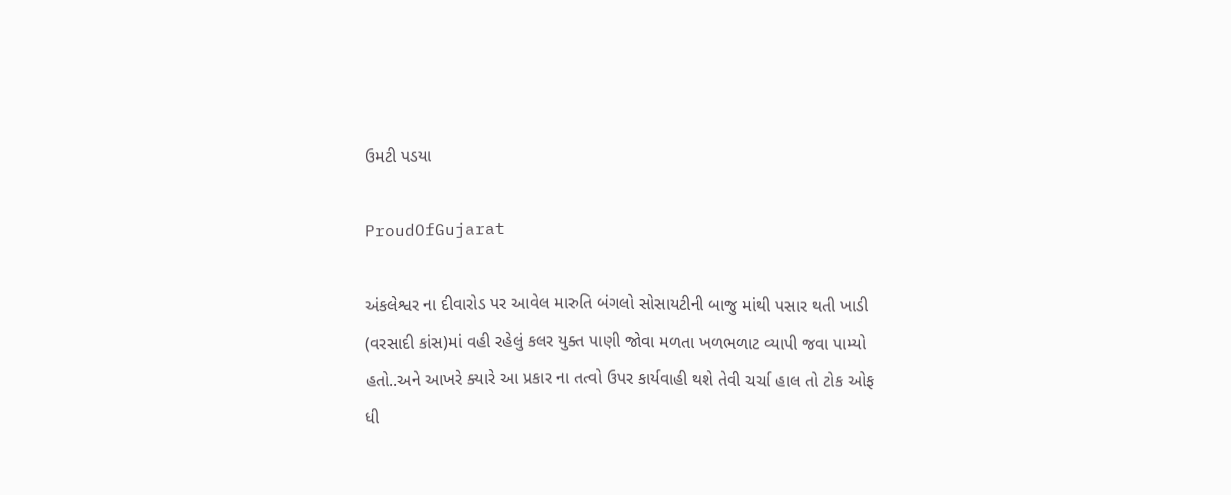ઉમટી પડયા

ProudOfGujarat

અંકલેશ્વર ના દીવારોડ પર આવેલ મારુતિ બંગલો સોસાયટીની બાજુ માંથી પસાર થતી ખાડી (વરસાદી કાંસ)માં વહી રહેલું કલર યુક્ત પાણી જોવા મળતા ખળભળાટ વ્યાપી જવા પામ્યો હતો..અને આખરે ક્યારે આ પ્રકાર ના તત્વો ઉપર કાર્યવાહી થશે તેવી ચર્ચા હાલ તો ટોક ઓફ ધી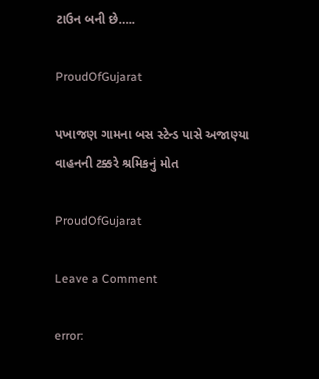ટાઉન બની છે…..

ProudOfGujarat

પખાજણ ગામના બસ સ્ટેન્ડ પાસે અજાણ્યા વાહનની ટક્કરે શ્રમિકનું મોત

ProudOfGujarat

Leave a Comment

error: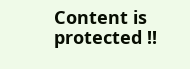Content is protected !!